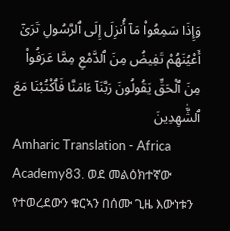وَإِذَا سَمِعُوا۟ مَآ أُنزِلَ إِلَى ٱلرَّسُولِ تَرَىٰٓ أَعْيُنَهُمْ تَفِيضُ مِنَ ٱلدَّمْعِ مِمَّا عَرَفُوا۟ مِنَ ٱلْحَقِّ يَقُولُونَ رَبَّنَآ ءَامَنَّا فَٱكْتُبْنَا مَعَ ٱلشَّٰهِدِينَ
Amharic Translation - Africa Academy83. ወደ መልዕክተኛው የተወረደውን ቁርኣን በሰሙ ጊዜ እውነቱን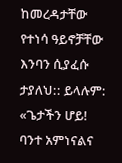ከመረዳታቸው የተነሳ ዓይኖቻቸው እንባን ሲያፈሱ ታያለህ:: ይላሉም: «ጌታችን ሆይ! ባንተ አምነናልና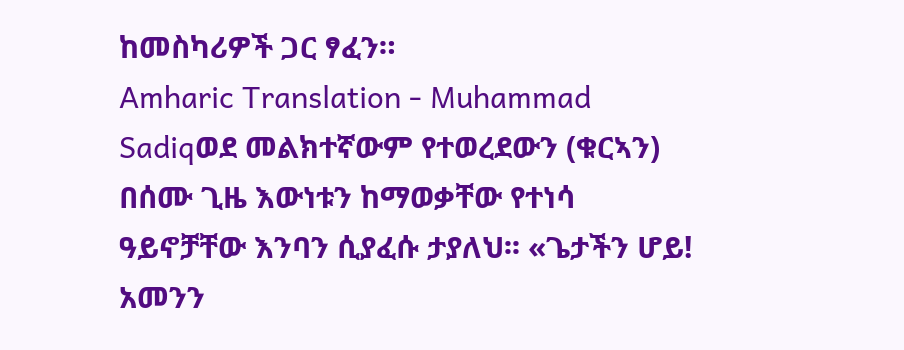ከመስካሪዎች ጋር ፃፈን።
Amharic Translation - Muhammad Sadiqወደ መልክተኛውም የተወረደውን (ቁርኣን) በሰሙ ጊዜ እውነቱን ከማወቃቸው የተነሳ ዓይኖቻቸው እንባን ሲያፈሱ ታያለህ፡፡ «ጌታችን ሆይ! አመንን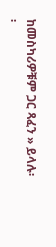ከመስካሪዎቹም ጋር ጻፈን » ይላሉ፡፡